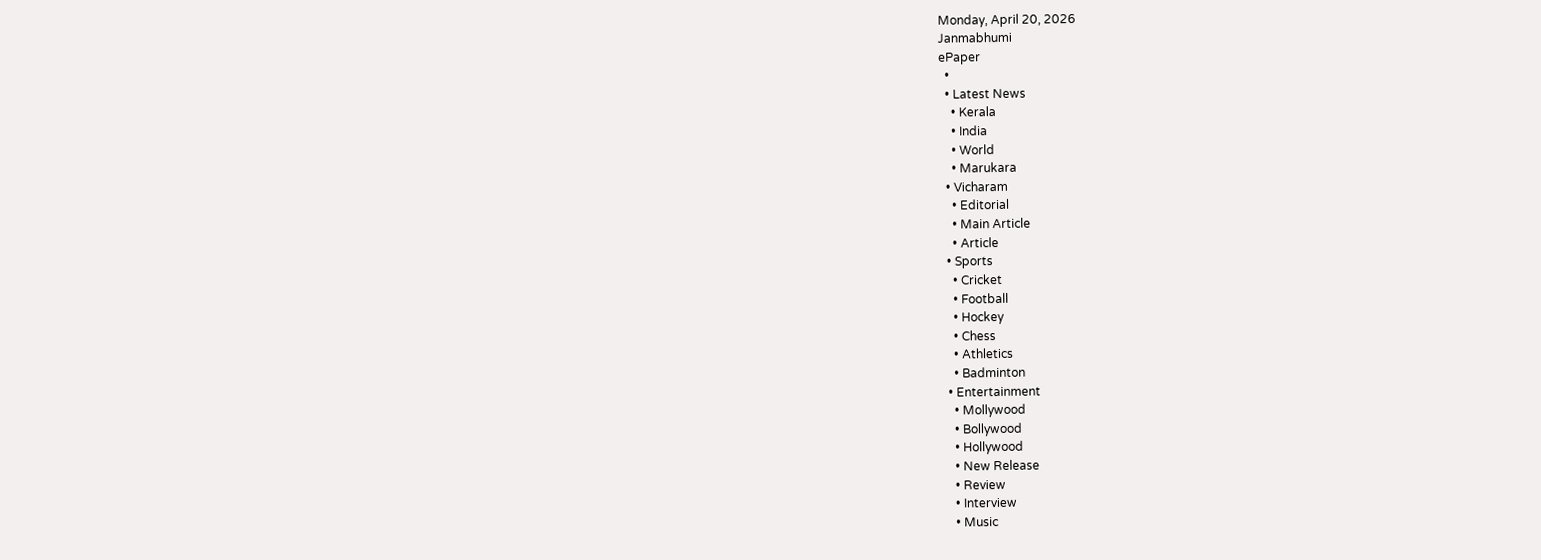Monday, April 20, 2026
Janmabhumi
ePaper
  •
  • Latest News
    • Kerala
    • India
    • World
    • Marukara
  • Vicharam
    • Editorial
    • Main Article
    • Article
  • Sports
    • Cricket
    • Football
    • Hockey
    • Chess
    • Athletics
    • Badminton
  • Entertainment
    • Mollywood
    • Bollywood
    • Hollywood
    • New Release
    • Review
    • Interview
    • Music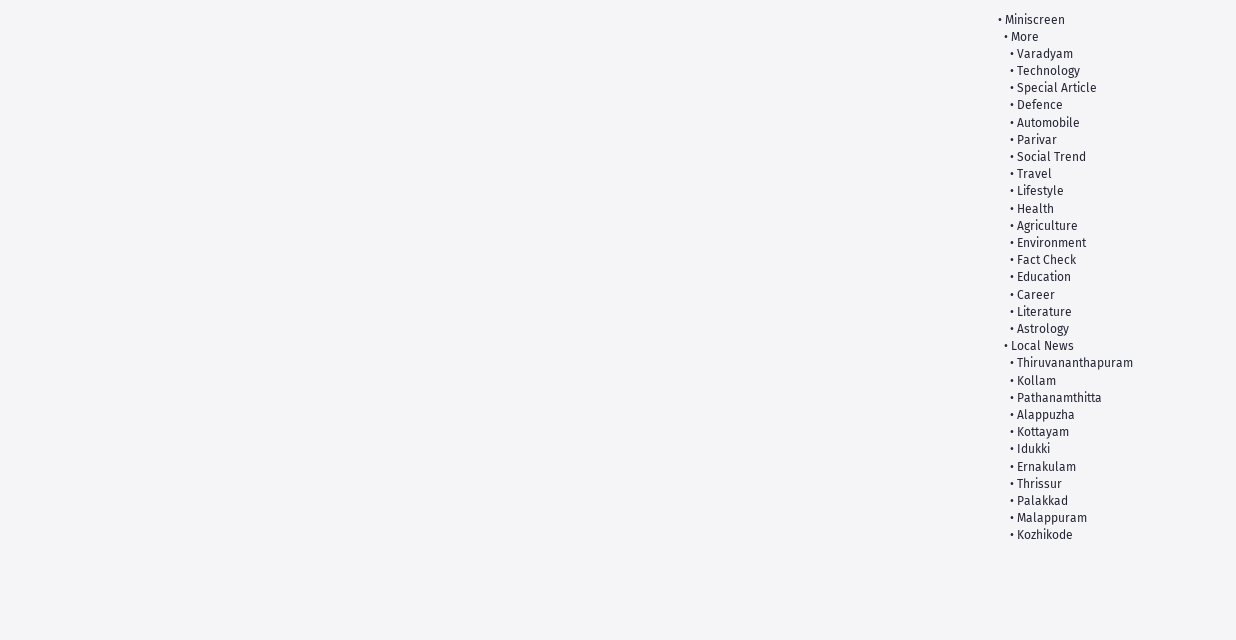• Miniscreen
  • More
    • Varadyam
    • Technology
    • Special Article
    • Defence
    • Automobile
    • Parivar
    • Social Trend
    • Travel
    • Lifestyle
    • Health
    • Agriculture
    • Environment
    • Fact Check
    • Education
    • Career
    • Literature
    • Astrology
  • Local News
    • Thiruvananthapuram
    • Kollam
    • Pathanamthitta
    • Alappuzha
    • Kottayam
    • Idukki
    • Ernakulam
    • Thrissur
    • Palakkad
    • Malappuram
    • Kozhikode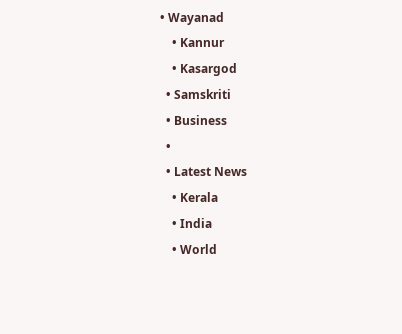• Wayanad
    • Kannur
    • Kasargod
  • Samskriti
  • Business
  •
  • Latest News
    • Kerala
    • India
    • World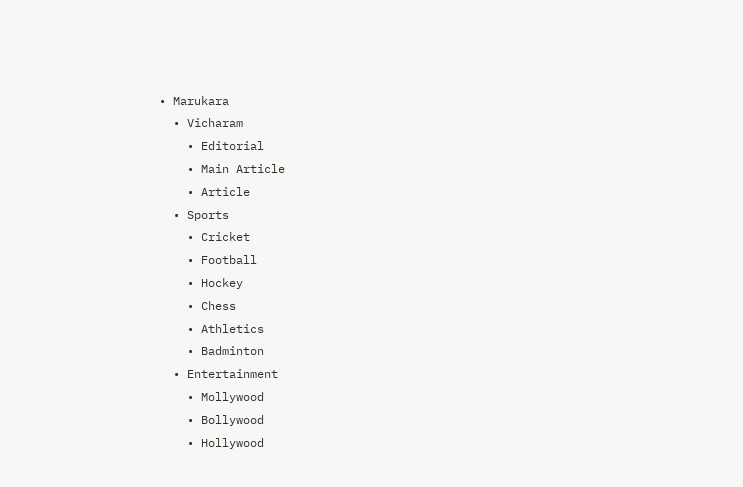• Marukara
  • Vicharam
    • Editorial
    • Main Article
    • Article
  • Sports
    • Cricket
    • Football
    • Hockey
    • Chess
    • Athletics
    • Badminton
  • Entertainment
    • Mollywood
    • Bollywood
    • Hollywood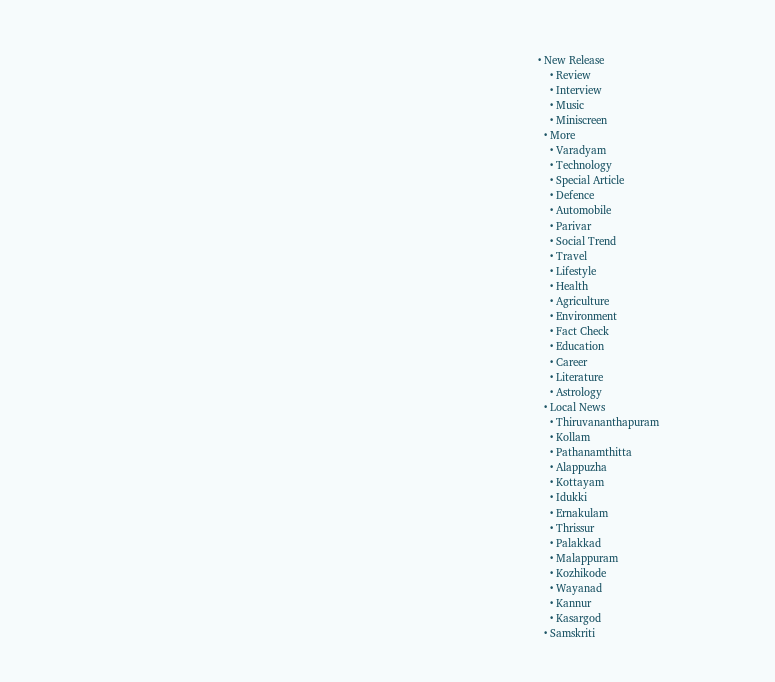• New Release
    • Review
    • Interview
    • Music
    • Miniscreen
  • More
    • Varadyam
    • Technology
    • Special Article
    • Defence
    • Automobile
    • Parivar
    • Social Trend
    • Travel
    • Lifestyle
    • Health
    • Agriculture
    • Environment
    • Fact Check
    • Education
    • Career
    • Literature
    • Astrology
  • Local News
    • Thiruvananthapuram
    • Kollam
    • Pathanamthitta
    • Alappuzha
    • Kottayam
    • Idukki
    • Ernakulam
    • Thrissur
    • Palakkad
    • Malappuram
    • Kozhikode
    • Wayanad
    • Kannur
    • Kasargod
  • Samskriti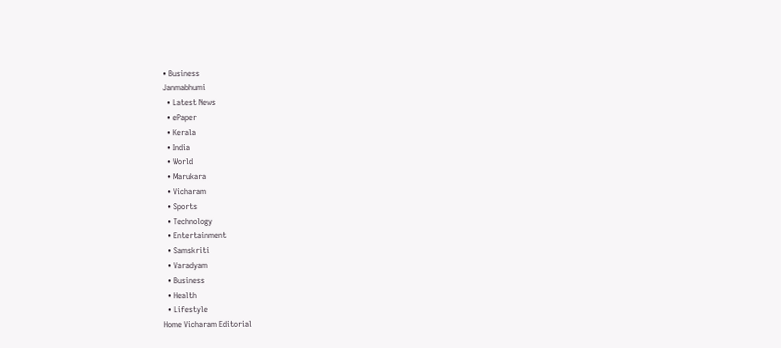• Business
Janmabhumi
  • Latest News
  • ePaper
  • Kerala
  • India
  • World
  • Marukara
  • Vicharam
  • Sports
  • Technology
  • Entertainment
  • Samskriti
  • Varadyam
  • Business
  • Health
  • Lifestyle
Home Vicharam Editorial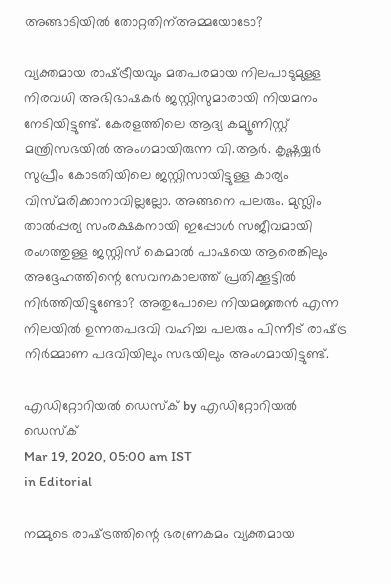അങ്ങാടിയില്‍ തോറ്റതിന്അമ്മയോടോ?

വ്യക്തമായ രാഷ്‌ട്രീയവും മതപരമായ നിലപാടുമുള്ള നിരവധി അഭിഭാഷകര്‍ ജസ്റ്റിസുമാരായി നിയമനം നേടിയിട്ടുണ്ട്. കേരളത്തിലെ ആദ്യ കമ്യൂണിസ്റ്റ് മന്ത്രിസഭയില്‍ അംഗമായിരുന്ന വി.ആര്‍. കൃഷ്ണയ്യര്‍ സുപ്രീം കോടതിയിലെ ജസ്റ്റിസായിട്ടുള്ള കാര്യം വിസ്മരിക്കാനാവില്ലല്ലോ. അങ്ങനെ പലരും. മുസ്ലിം താല്‍പ്പര്യ സംരക്ഷകനായി ഇപ്പോള്‍ സജീവമായി രംഗത്തുള്ള ജസ്റ്റിസ് കെമാല്‍ പാഷയെ ആരെങ്കിലും അദ്ദേഹത്തിന്റെ സേവനകാലത്ത് പ്രതിക്കൂട്ടില്‍ നിര്‍ത്തിയിട്ടുണ്ടോ? അതുപോലെ നിയമജ്ഞന്‍ എന്ന നിലയില്‍ ഉന്നതപദവി വഹിച്ച പലരും പിന്നീട് രാഷ്‌ട്ര നിര്‍മ്മാണ പദവിയിലും സഭയിലും അംഗമായിട്ടുണ്ട്.

എഡിറ്റോറിയൽ ഡെസ്ക് by എഡിറ്റോറിയൽ ഡെസ്ക്
Mar 19, 2020, 05:00 am IST
in Editorial

നമ്മുടെ രാഷ്‌ട്രത്തിന്റെ ഭരണ്രകമം വ്യക്തമായ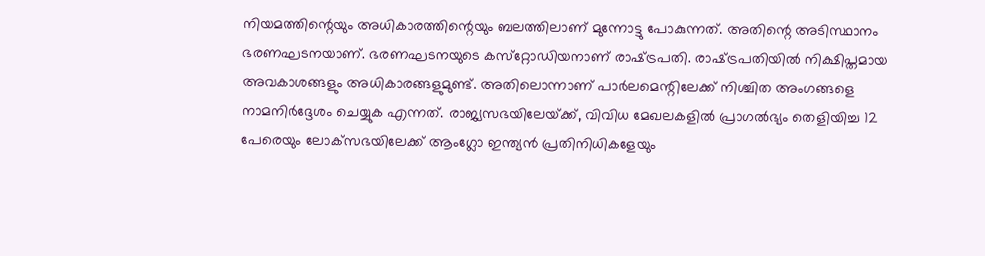നിയമത്തിന്റെയും അധികാരത്തിന്റെയും ബലത്തിലാണ് മുന്നോട്ടു പോകുന്നത്. അതിന്റെ അടിസ്ഥാനം ഭരണഘടനയാണ്. ഭരണഘടനയുടെ കസ്‌റ്റോഡിയനാണ് രാഷ്‌ട്രപതി. രാഷ്‌ട്രപതിയില്‍ നിക്ഷിപ്തമായ അവകാശങ്ങളും അധികാരങ്ങളുമുണ്ട്. അതിലൊന്നാണ് പാര്‍ലമെന്റിലേക്ക് നിശ്ചിത അംഗങ്ങളെ നാമനിര്‍ദ്ദേശം ചെയ്യുക എന്നത്. രാജ്യസഭയിലേയ്‌ക്ക്, വിവിധ മേഖലകളില്‍ പ്രാഗല്‍ഭ്യം തെളിയിച്ച 12 പേരെയും ലോക്‌സഭയിലേക്ക് ആംഗ്ലോ ഇന്ത്യന്‍ പ്രതിനിധികളേയും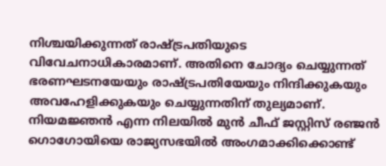നിശ്ചയിക്കുന്നത് രാഷ്‌ട്രപതിയുടെ വിവേചനാധികാരമാണ്. അതിനെ ചോദ്യം ചെയ്യുന്നത് ഭരണഘടനയേയും രാഷ്‌ട്രപതിയേയും നിന്ദിക്കുകയും അവഹേളിക്കുകയും ചെയ്യുന്നതിന് തുല്യമാണ്. നിയമജ്ഞന്‍ എന്ന നിലയില്‍ മുന്‍ ചീഫ് ജസ്റ്റിസ് രഞ്ജന്‍ ഗൊഗോയിയെ രാജ്യസഭയില്‍ അംഗമാക്കിക്കൊണ്ട്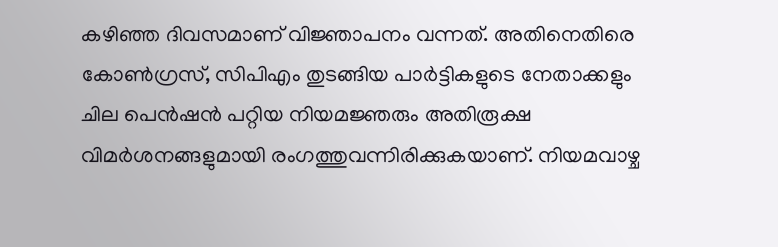കഴിഞ്ഞ ദിവസമാണ് വിജ്ഞാപനം വന്നത്. അതിനെതിരെ കോണ്‍ഗ്രസ്, സിപിഎം തുടങ്ങിയ പാര്‍ട്ടികളുടെ നേതാക്കളും ചില പെന്‍ഷന്‍ പറ്റിയ നിയമജ്ഞരും അതിരൂക്ഷ വിമര്‍ശനങ്ങളുമായി രംഗത്തുവന്നിരിക്കുകയാണ്. നിയമവാഴ്ച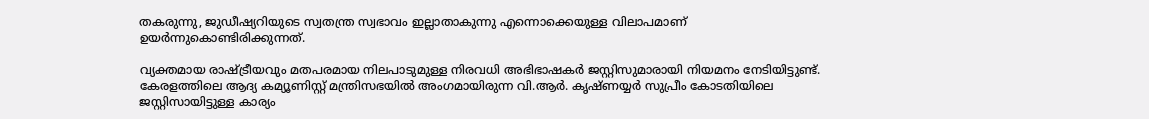തകരുന്നു, ജുഡീഷ്യറിയുടെ സ്വതന്ത്ര സ്വഭാവം ഇല്ലാതാകുന്നു എന്നൊക്കെയുള്ള വിലാപമാണ് ഉയര്‍ന്നുകൊണ്ടിരിക്കുന്നത്.

വ്യക്തമായ രാഷ്‌ട്രീയവും മതപരമായ നിലപാടുമുള്ള നിരവധി അഭിഭാഷകര്‍ ജസ്റ്റിസുമാരായി നിയമനം നേടിയിട്ടുണ്ട്. കേരളത്തിലെ ആദ്യ കമ്യൂണിസ്റ്റ് മന്ത്രിസഭയില്‍ അംഗമായിരുന്ന വി.ആര്‍. കൃഷ്ണയ്യര്‍ സുപ്രീം കോടതിയിലെ ജസ്റ്റിസായിട്ടുള്ള കാര്യം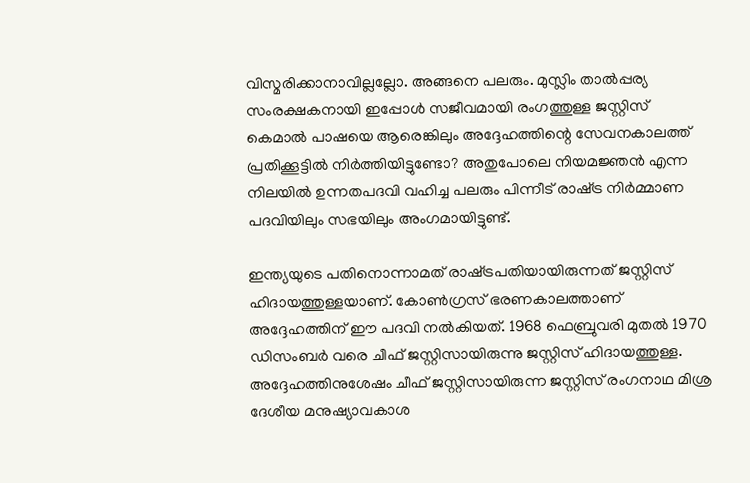വിസ്മരിക്കാനാവില്ലല്ലോ. അങ്ങനെ പലരും. മുസ്ലിം താല്‍പ്പര്യ സംരക്ഷകനായി ഇപ്പോള്‍ സജീവമായി രംഗത്തുള്ള ജസ്റ്റിസ് കെമാല്‍ പാഷയെ ആരെങ്കിലും അദ്ദേഹത്തിന്റെ സേവനകാലത്ത് പ്രതിക്കൂട്ടില്‍ നിര്‍ത്തിയിട്ടുണ്ടോ? അതുപോലെ നിയമജ്ഞന്‍ എന്ന നിലയില്‍ ഉന്നതപദവി വഹിച്ച പലരും പിന്നീട് രാഷ്‌ട്ര നിര്‍മ്മാണ പദവിയിലും സഭയിലും അംഗമായിട്ടുണ്ട്.

ഇന്ത്യയുടെ പതിനൊന്നാമത് രാഷ്‌ട്രപതിയായിരുന്നത് ജസ്റ്റിസ് ഹിദായത്തുള്ളയാണ്. കോണ്‍ഗ്രസ് ഭരണകാലത്താണ് അദ്ദേഹത്തിന് ഈ പദവി നല്‍കിയത്. 1968 ഫെബ്രുവരി മുതല്‍ 1970 ഡിസംബര്‍ വരെ ചീഫ് ജസ്റ്റിസായിരുന്നു ജസ്റ്റിസ് ഹിദായത്തുള്ള. അദ്ദേഹത്തിനുശേഷം ചീഫ് ജസ്റ്റിസായിരുന്ന ജസ്റ്റിസ് രംഗനാഥ മിശ്ര ദേശീയ മനുഷ്യാവകാശ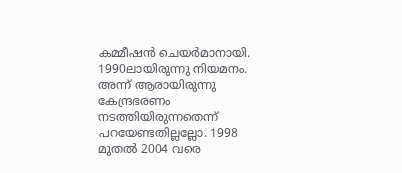കമ്മീഷന്‍ ചെയര്‍മാനായി. 1990ലായിരുന്നു നിയമനം. അന്ന് ആരായിരുന്നു കേന്ദ്രഭരണം നടത്തിയിരുന്നതെന്ന് പറയേണ്ടതില്ലല്ലോ. 1998 മുതല്‍ 2004 വരെ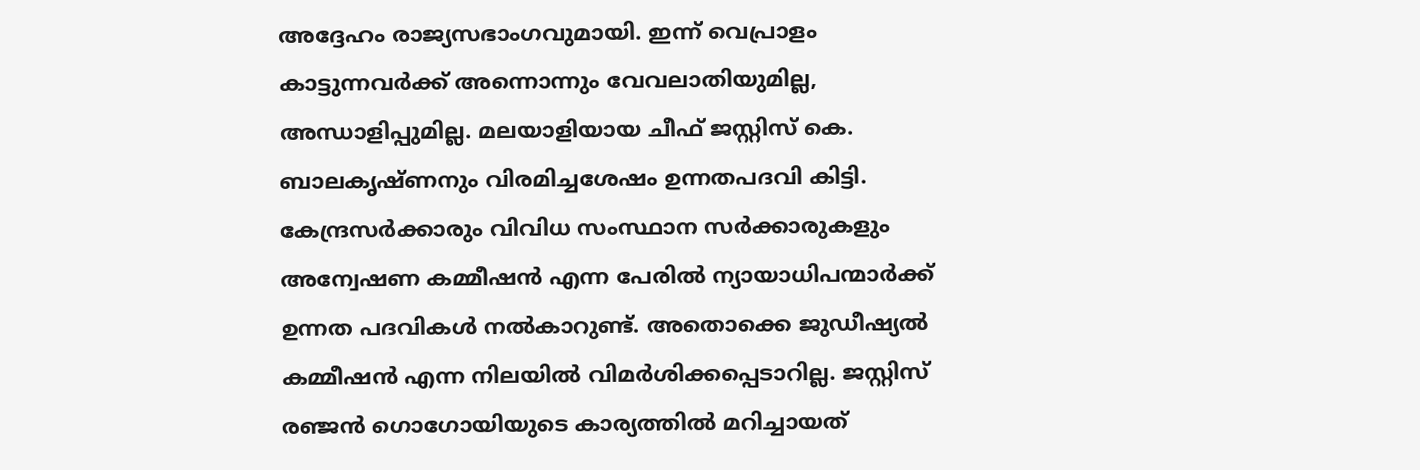അദ്ദേഹം രാജ്യസഭാംഗവുമായി. ഇന്ന് വെപ്രാളം കാട്ടുന്നവര്‍ക്ക് അന്നൊന്നും വേവലാതിയുമില്ല, അന്ധാളിപ്പുമില്ല. മലയാളിയായ ചീഫ് ജസ്റ്റിസ് കെ. ബാലകൃഷ്ണനും വിരമിച്ചശേഷം ഉന്നതപദവി കിട്ടി. കേന്ദ്രസര്‍ക്കാരും വിവിധ സംസ്ഥാന സര്‍ക്കാരുകളും അന്വേഷണ കമ്മീഷന്‍ എന്ന പേരില്‍ ന്യായാധിപന്മാര്‍ക്ക് ഉന്നത പദവികള്‍ നല്‍കാറുണ്ട്. അതൊക്കെ ജുഡീഷ്യല്‍ കമ്മീഷന്‍ എന്ന നിലയില്‍ വിമര്‍ശിക്കപ്പെടാറില്ല. ജസ്റ്റിസ് രഞ്ജന്‍ ഗൊഗോയിയുടെ കാര്യത്തില്‍ മറിച്ചായത്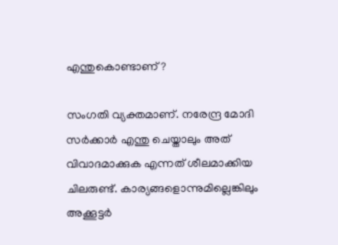എന്തുകൊണ്ടാണ്?

സംഗതി വ്യക്തമാണ്. നരേന്ദ്ര മോദി സര്‍ക്കാര്‍ എന്തു ചെയ്താലും അത് വിവാദമാക്കുക എന്നത് ശീലമാക്കിയ ചിലരുണ്ട്. കാര്യങ്ങളൊന്നുമില്ലെങ്കിലും അക്കൂട്ടര്‍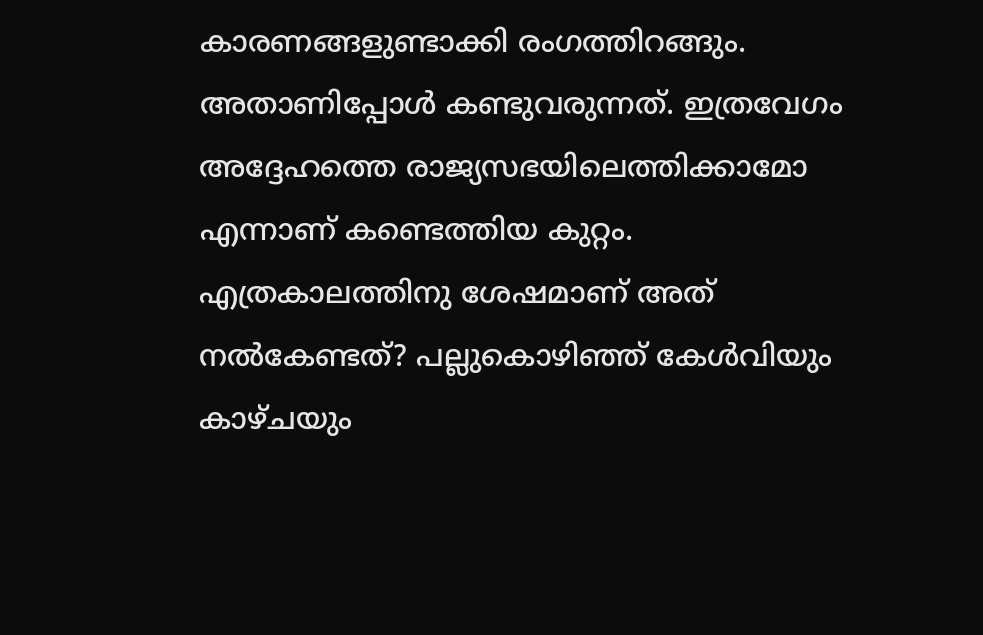കാരണങ്ങളുണ്ടാക്കി രംഗത്തിറങ്ങും. അതാണിപ്പോള്‍ കണ്ടുവരുന്നത്. ഇത്രവേഗം അദ്ദേഹത്തെ രാജ്യസഭയിലെത്തിക്കാമോ എന്നാണ് കണ്ടെത്തിയ കുറ്റം. എത്രകാലത്തിനു ശേഷമാണ് അത് നല്‍കേണ്ടത്? പല്ലുകൊഴിഞ്ഞ് കേള്‍വിയും കാഴ്ചയും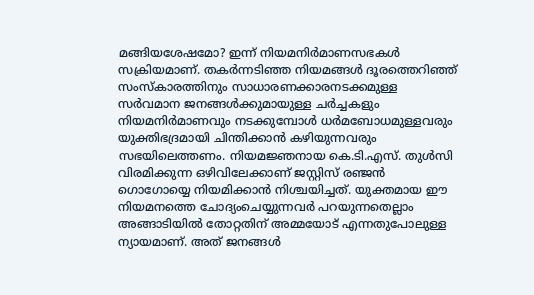മങ്ങിയശേഷമോ? ഇന്ന് നിയമനിര്‍മാണസഭകള്‍ സക്രിയമാണ്. തകര്‍ന്നടിഞ്ഞ നിയമങ്ങള്‍ ദൂരത്തെറിഞ്ഞ് സംസ്‌കാരത്തിനും സാധാരണക്കാരനടക്കമുള്ള സര്‍വമാന ജനങ്ങള്‍ക്കുമായുള്ള ചര്‍ച്ചകളും നിയമനിര്‍മാണവും നടക്കുമ്പോള്‍ ധര്‍മബോധമുള്ളവരും യുക്തിഭദ്രമായി ചിന്തിക്കാന്‍ കഴിയുന്നവരും സഭയിലെത്തണം. നിയമജ്ഞനായ കെ.ടി.എസ്. തുള്‍സി വിരമിക്കുന്ന ഒഴിവിലേക്കാണ് ജസ്റ്റിസ് രഞ്ജന്‍ ഗൊഗോയ്യെ നിയമിക്കാന്‍ നിശ്ചയിച്ചത്. യുക്തമായ ഈ നിയമനത്തെ ചോദ്യംചെയ്യുന്നവര്‍ പറയുന്നതെല്ലാം അങ്ങാടിയില്‍ തോറ്റതിന് അമ്മയോട് എന്നതുപോലുള്ള ന്യായമാണ്. അത് ജനങ്ങള്‍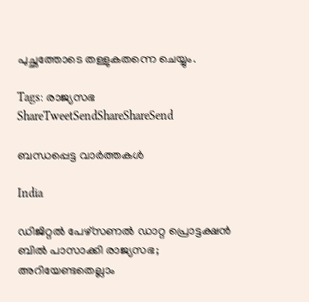പുച്ഛത്തോടെ തള്ളുകതന്നെ ചെയ്യും.

Tags: രാജ്യസഭ
ShareTweetSendShareShareSend

ബന്ധപ്പെട്ട വാര്‍ത്തകള്‍

India

ഡിജിറ്റല്‍ പേഴ്‌സണല്‍ ഡാറ്റ പ്രൊട്ടക്ഷന്‍ ബില്‍ പാസാക്കി രാജ്യസഭ; അറിയേണ്ടതെല്ലാം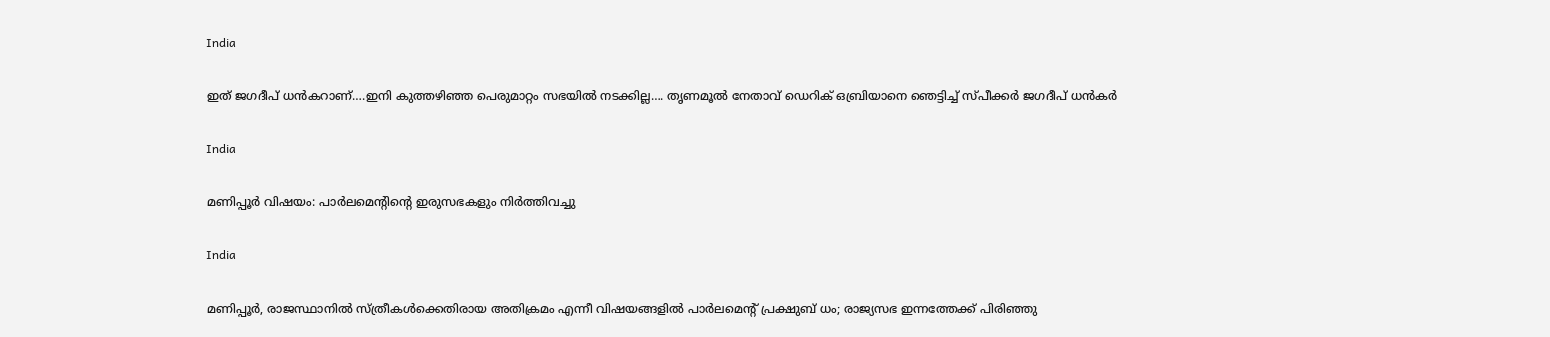India

ഇത് ജഗദീപ് ധന്‍കറാണ്….ഇനി കുത്തഴിഞ്ഞ പെരുമാറ്റം സഭയില്‍ നടക്കില്ല…. തൃണമൂല്‍ നേതാവ് ഡെറിക് ഒബ്രിയാനെ ഞെട്ടിച്ച് സ്പീക്കര്‍ ജഗദീപ് ധന്‍കര്‍

India

മണിപ്പൂര്‍ വിഷയം: പാര്‍ലമെന്റിന്റെ ഇരുസഭകളും നിര്‍ത്തിവച്ചു

India

മണിപ്പൂര്‍, രാജസ്ഥാനില്‍ സ്ത്രീകള്‍ക്കെതിരായ അതിക്രമം എന്നീ വിഷയങ്ങളില്‍ പാര്‍ലമെന്റ് പ്രക്ഷുബ് ധം; രാജ്യസഭ ഇന്നത്തേക്ക് പിരിഞ്ഞു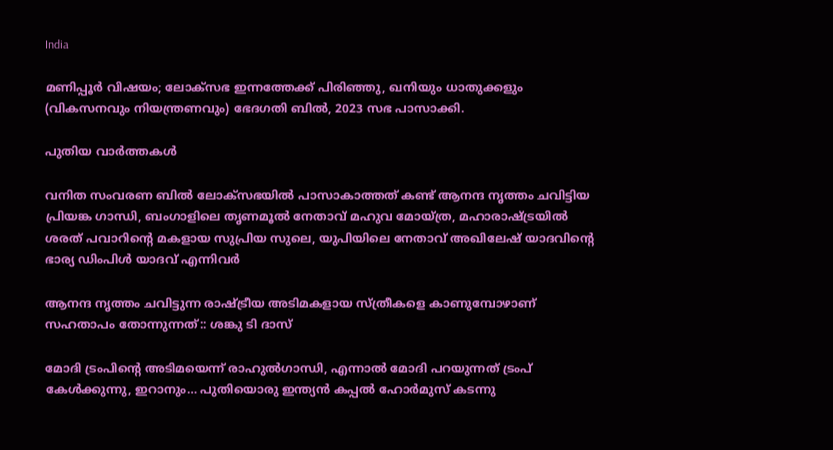India

മണിപ്പൂര്‍ വിഷയം; ലോക്സഭ ഇന്നത്തേക്ക് പിരിഞ്ഞു, ഖനിയും ധാതുക്കളും (വികസനവും നിയന്ത്രണവും) ഭേദഗതി ബില്‍, 2023 സഭ പാസാക്കി.

പുതിയ വാര്‍ത്തകള്‍

വനിത സംവരണ ബിൽ ലോക്സഭയിൽ പാസാകാത്തത് കണ്ട് ആനന്ദ നൃത്തം ചവിട്ടിയ പ്രിയങ്ക ഗാന്ധി, ബംഗാളിലെ തൃണമൂല്‍ നേതാവ് മഹുവ മോയ്ത്ര, മഹാരാഷ്ട്രയില്‍ ശരത് പവാറിന്‍റെ മകളായ സുപ്രിയ സുലെ, യുപിയിലെ നേതാവ് അഖിലേഷ് യാദവിന്‍റെ ഭാര്യ ഡിംപിള്‍ യാദവ് എന്നിവര്‍

ആനന്ദ നൃത്തം ചവിട്ടുന്ന രാഷ്‌ട്രീയ അടിമകളായ സ്ത്രീകളെ കാണുമ്പോഴാണ് സഹതാപം തോന്നുന്നത്:: ശങ്കു ടി ദാസ്

മോദി ട്രംപിന്റെ അടിമയെന്ന് രാഹുല്‍ഗാന്ധി, എന്നാല്‍ മോദി പറയുന്നത് ട്രംപ് കേള്‍ക്കുന്നു, ഇറാനും… പുതിയൊരു ഇന്ത്യന്‍ കപ്പല്‍ ഹോര്‍മുസ് കടന്നു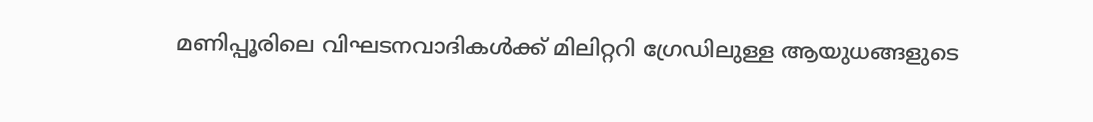മണിപ്പൂരിലെ വിഘടനവാദികള്‍ക്ക് മിലിറ്ററി ഗ്രേഡിലുള്ള ആയുധങ്ങളുടെ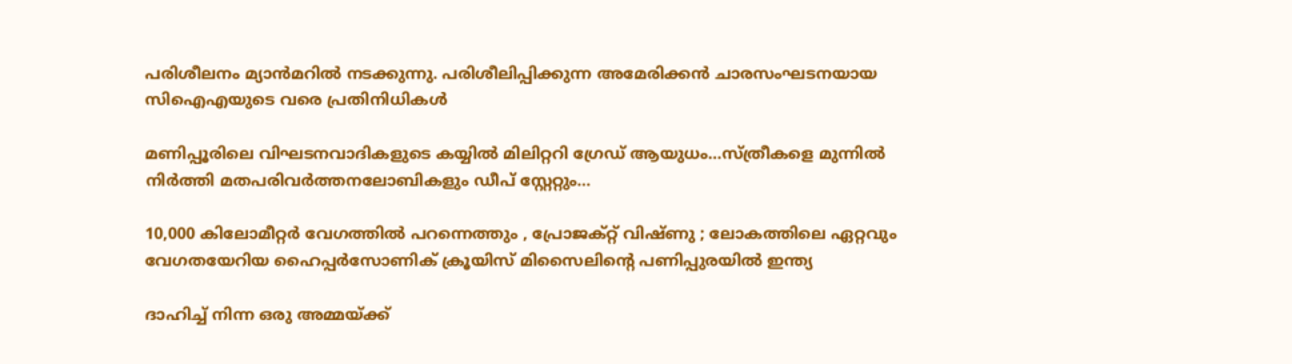പരിശീലനം മ്യാന്‍മറില്‍ നടക്കുന്നു. പരിശീലിപ്പിക്കുന്ന അമേരിക്കന്‍ ചാരസംഘടനയായ സിഐഎയുടെ വരെ പ്രതിനിധികള്‍

മണിപ്പൂരിലെ വിഘടനവാദികളുടെ കയ്യില്‍ മിലിറ്ററി ഗ്രേഡ് ആയുധം…സ്ത്രീകളെ മുന്നില്‍ നിര്‍ത്തി മതപരിവര്‍ത്തനലോബികളും ഡീപ് സ്റ്റേറ്റും…

10,000 കിലോമീറ്റർ വേഗത്തിൽ പറന്നെത്തും , പ്രോജക്റ്റ് വിഷ്ണു ; ലോകത്തിലെ ഏറ്റവും വേഗതയേറിയ ഹൈപ്പർസോണിക് ക്രൂയിസ് മിസൈലിന്റെ പണിപ്പുരയിൽ ഇന്ത്യ

ദാഹിച്ച് നിന്ന ഒരു അമ്മയ്‌ക്ക്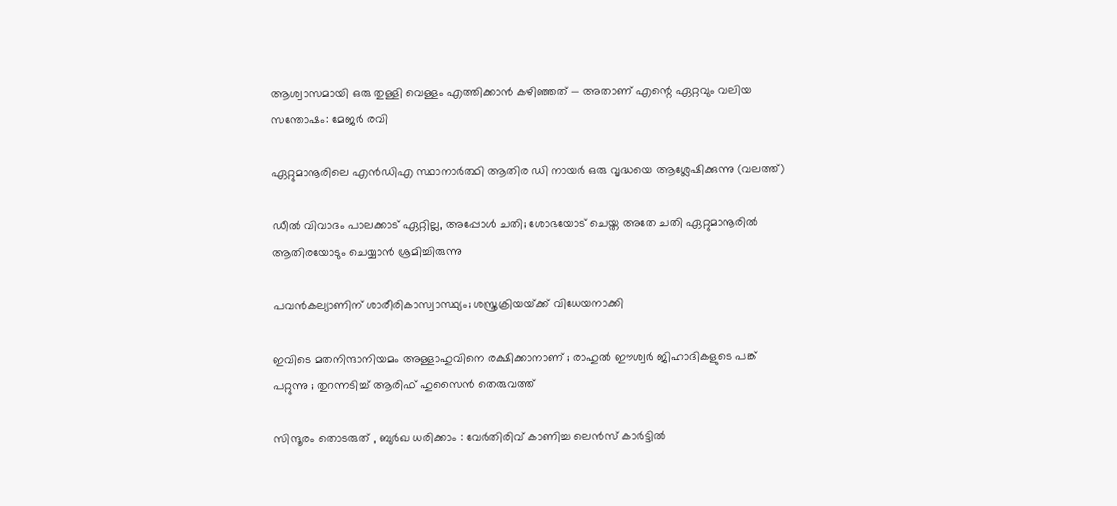ആശ്വാസമായി ഒരു തുള്ളി വെള്ളം എത്തിക്കാൻ കഴിഞ്ഞത് — അതാണ് എന്റെ ഏറ്റവും വലിയ സന്തോഷം: മേജര്‍ രവി

ഏറ്റുമാനൂരിലെ എന്‍ഡിഎ സ്ഥാനാര്‍ത്ഥി ആതിര ഡി നായര്‍ ഒരു വൃദ്ധയെ ആശ്ലേഷിക്കുന്നു (വലത്ത്)

ഡീല്‍ വിവാദം പാലക്കാട് ഏറ്റില്ല, അപ്പോള്‍ ചതി; ശോഭയോട് ചെയ്ത അതേ ചതി ഏറ്റുമാനൂരില്‍ ആതിരയോടും ചെയ്യാന്‍ ശ്രമിച്ചിരുന്നു

പവന്‍കല്യാണിന് ശാരീരികാസ്വാസ്ഥ്യം; ശസ്ത്രക്രിയയ്‌ക്ക് വിധേയനാക്കി

ഇവിടെ മതനിന്ദാനിയമം അള്ളാ‍ഹുവിനെ രക്ഷിക്കാനാണ് ; രാഹുൽ ഈശ്വർ ജിഹാദികളുടെ പങ്ക് പറ്റുന്നു ; തുറന്നടിച്ച് ആരിഫ് ഹുസൈൻ തെരുവത്ത്

സിന്ദൂരം തൊടരുത് , ബുർഖ ധരിക്കാം : വേർതിരിവ് കാണിച്ച ലെന്‍സ് കാര്‍ട്ടിൽ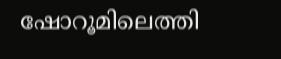ഷോറൂമിലെത്തി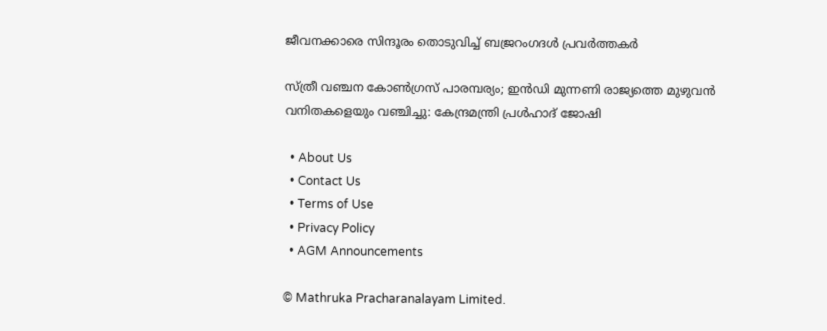ജീവനക്കാരെ സിന്ദൂരം തൊടുവിച്ച് ബജ്രറംഗദൾ പ്രവർത്തകർ

സ്ത്രീ വഞ്ചന കോണ്‍ഗ്രസ് പാരമ്പര്യം; ഇന്‍ഡി മുന്നണി രാജ്യത്തെ മുഴുവന്‍ വനിതകളെയും വഞ്ചിച്ചു: കേന്ദ്രമന്ത്രി പ്രള്‍ഹാദ് ജോഷി

  • About Us
  • Contact Us
  • Terms of Use
  • Privacy Policy
  • AGM Announcements

© Mathruka Pracharanalayam Limited.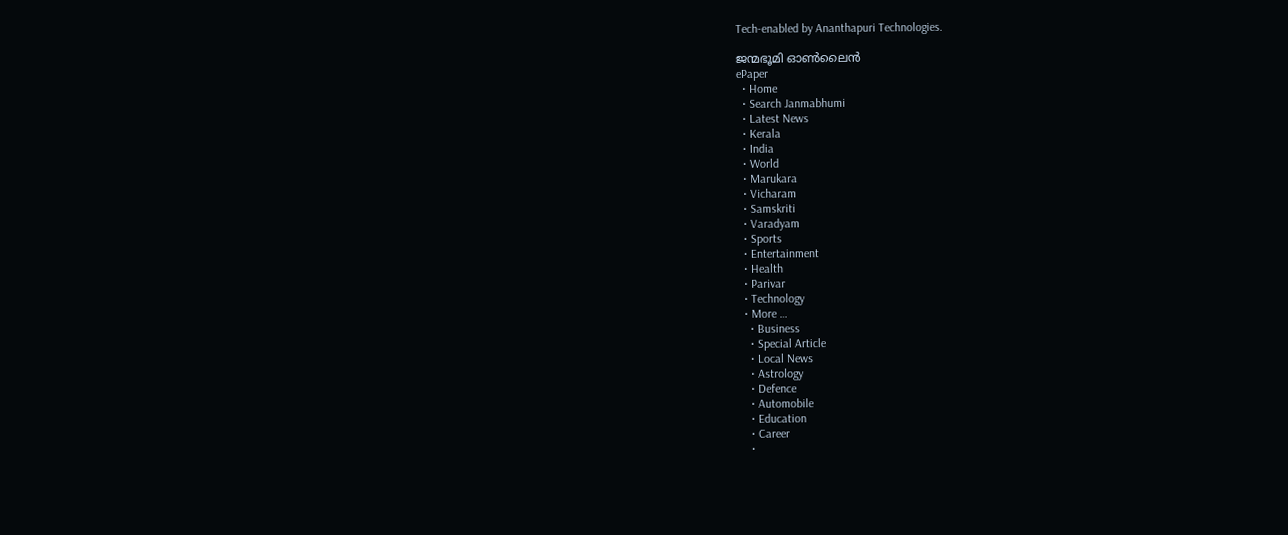Tech-enabled by Ananthapuri Technologies.

ജന്മഭൂമി ഓണ്‍ലൈന്‍
ePaper
  • Home
  • Search Janmabhumi
  • Latest News
  • Kerala
  • India
  • World
  • Marukara
  • Vicharam
  • Samskriti
  • Varadyam
  • Sports
  • Entertainment
  • Health
  • Parivar
  • Technology
  • More …
    • Business
    • Special Article
    • Local News
    • Astrology
    • Defence
    • Automobile
    • Education
    • Career
    •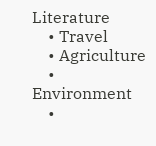Literature
    • Travel
    • Agriculture
    • Environment
    •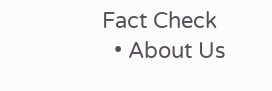Fact Check
  • About Us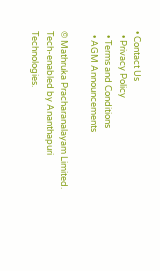• Contact Us
  • Privacy Policy
  • Terms and Conditions
  • AGM Announcements

© Mathruka Pracharanalayam Limited.
Tech-enabled by Ananthapuri Technologies.